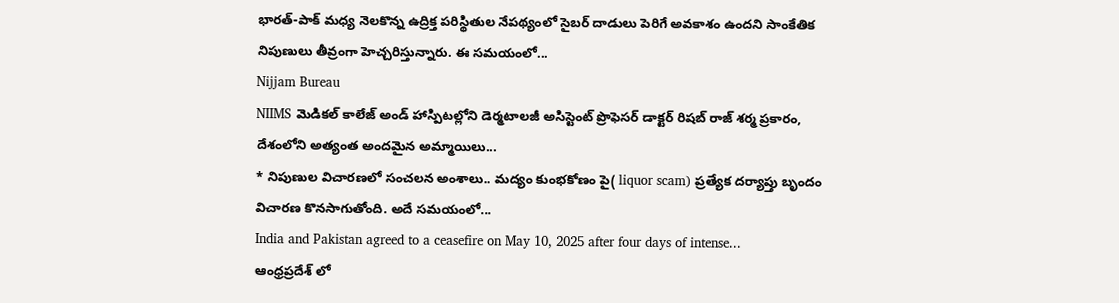భారత్-పాక్ మధ్య నెలకొన్న ఉద్రిక్త పరిస్థితుల నేపథ్యంలో సైబర్ దాడులు పెరిగే అవకాశం ఉందని సాంకేతిక నిపుణులు తీవ్రంగా హెచ్చరిస్తున్నారు. ఈ సమయంలో...
Nijjam Bureau
NIIMS మెడికల్ కాలేజ్ అండ్ హాస్పిటల్లోని డెర్మటాలజీ అసిస్టెంట్ ప్రొఫెసర్ డాక్టర్ రిషబ్ రాజ్ శర్మ ప్రకారం, దేశంలోని అత్యంత అందమైన అమ్మాయిలు...
* నిపుణుల విచారణలో సంచలన అంశాలు.. మద్యం కుంభకోణం పై( liquor scam) ప్రత్యేక దర్యాప్తు బృందం విచారణ కొనసాగుతోంది. అదే సమయంలో...
India and Pakistan agreed to a ceasefire on May 10, 2025 after four days of intense...
ఆంధ్రప్రదేశ్ లో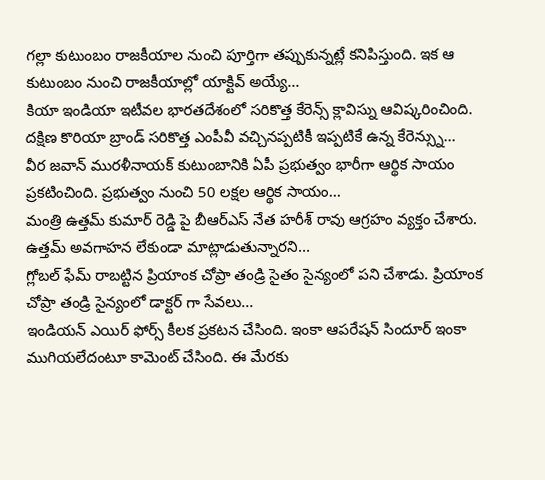గల్లా కుటుంబం రాజకీయాల నుంచి పూర్తిగా తప్పుకున్నట్లే కనిపిస్తుంది. ఇక ఆ కుటుంబం నుంచి రాజకీయాల్లో యాక్టివ్ అయ్యే...
కియా ఇండియా ఇటీవల భారతదేశంలో సరికొత్త కేరెన్స్ క్లావిస్ను ఆవిష్కరించింది. దక్షిణ కొరియా బ్రాండ్ సరికొత్త ఎంపీవీ వచ్చినప్పటికీ ఇప్పటికే ఉన్న కేరెన్స్ను...
వీర జవాన్ మురళీనాయక్ కుటుంబానికి ఏపీ ప్రభుత్వం భారీగా ఆర్థిక సాయం ప్రకటించింది. ప్రభుత్వం నుంచి 50 లక్షల ఆర్థిక సాయం...
మంత్రి ఉత్తమ్ కుమార్ రెడ్డి పై బీఆర్ఎస్ నేత హరీశ్ రావు ఆగ్రహం వ్యక్తం చేశారు. ఉత్తమ్ అవగాహన లేకుండా మాట్లాడుతున్నారని...
గ్లోబల్ ఫేమ్ రాబట్టిన ప్రియాంక చోప్రా తండ్రి సైతం సైన్యంలో పని చేశాడు. ప్రియాంక చోప్రా తండ్రి సైన్యంలో డాక్టర్ గా సేవలు...
ఇండియన్ ఎయిర్ ఫోర్స్ కీలక ప్రకటన చేసింది. ఇంకా ఆపరేషన్ సిందూర్ ఇంకా ముగియలేదంటూ కామెంట్ చేసింది. ఈ మేరకు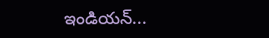ఇండియన్...